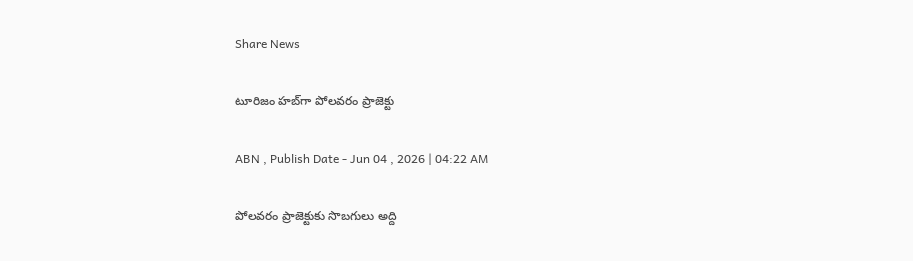Share News

టూరిజం హబ్‌గా పోలవరం ప్రాజెక్టు

ABN , Publish Date - Jun 04 , 2026 | 04:22 AM

పోలవరం ప్రాజెక్టుకు సొబగులు అద్ది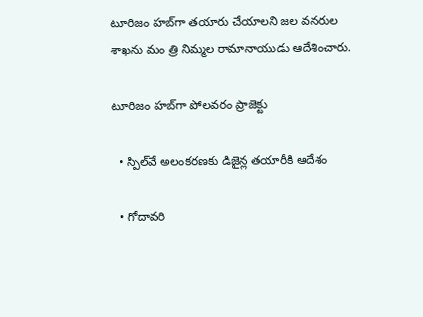టూరిజం హబ్‌గా తయారు చేయాలని జల వనరుల శాఖను మం త్రి నిమ్మల రామానాయుడు ఆదేశించారు.

టూరిజం హబ్‌గా పోలవరం ప్రాజెక్టు

  • స్పిల్‌వే అలంకరణకు డిజైన్ల తయారీకి ఆదేశం

  • గోదావరి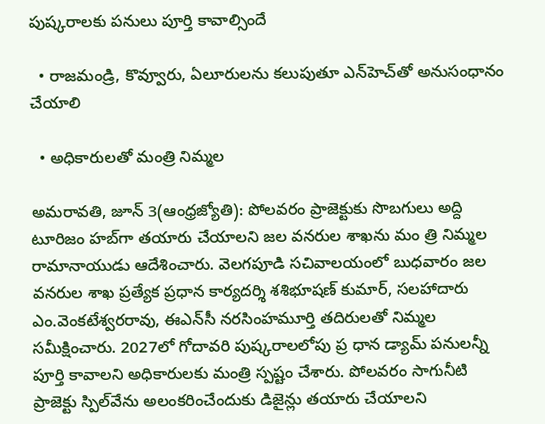పుష్కరాలకు పనులు పూర్తి కావాల్సిందే

  • రాజమండ్రి, కొవ్వూరు, ఏలూరులను కలుపుతూ ఎన్‌హెచ్‌తో అనుసంధానం చేయాలి

  • అధికారులతో మంత్రి నిమ్మల

అమరావతి, జూన్‌ 3(ఆంధ్రజ్యోతి): పోలవరం ప్రాజెక్టుకు సొబగులు అద్ది టూరిజం హబ్‌గా తయారు చేయాలని జల వనరుల శాఖను మం త్రి నిమ్మల రామానాయుడు ఆదేశించారు. వెలగపూడి సచివాలయంలో బుధవారం జల వనరుల శాఖ ప్రత్యేక ప్రధాన కార్యదర్శి శశిభూషణ్‌ కుమార్‌, సలహాదారు ఎం.వెంకటేశ్వరరావు, ఈఎన్‌సీ నరసింహమూర్తి తదిరులతో నిమ్మల సమీక్షించారు. 2027లో గోదావరి పుష్కరాలలోపు ప్ర ధాన డ్యామ్‌ పనులన్నీ పూర్తి కావాలని అధికారులకు మంత్రి స్పష్టం చేశారు. పోలవరం సాగునీటి ప్రాజెక్టు స్పిల్‌వేను అలంకరించేందుకు డిజైన్లు తయారు చేయాలని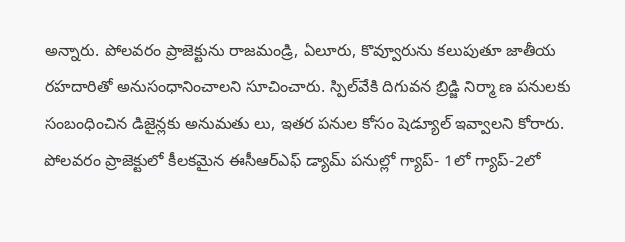అన్నారు. పోలవరం ప్రాజెక్టును రాజమండ్రి, ఏలూరు, కొవ్వూరును కలుపుతూ జాతీయ రహదారితో అనుసంధానించాలని సూచించారు. స్పిల్‌వేకి దిగువన బ్రిడ్జి నిర్మా ణ పనులకు సంబంధించిన డిజైన్లకు అనుమతు లు, ఇతర పనుల కోసం షెడ్యూల్‌ ఇవ్వాలని కోరారు. పోలవరం ప్రాజెక్టులో కీలకమైన ఈసీఆర్‌ఎఫ్‌ డ్యామ్‌ పనుల్లో గ్యాప్‌- 1లో గ్యాప్‌-2లో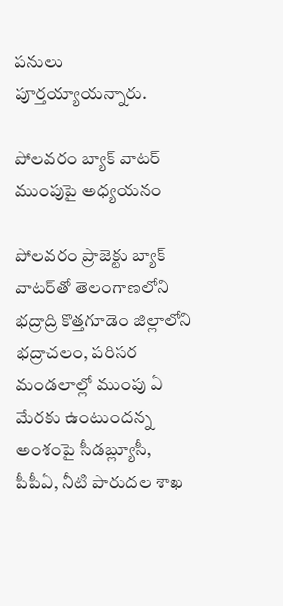పనులు పూర్తయ్యాయన్నారు.

పోలవరం బ్యాక్‌ వాటర్‌ ముంపుపై అధ్యయనం

పోలవరం ప్రాజెక్టు బ్యాక్‌ వాటర్‌తో తెలంగాణలోని భద్రాద్రి కొత్తగూడెం జిల్లాలోని భద్రాచలం, పరిసర మండలాల్లో ముంపు ఏ మేరకు ఉంటుందన్న అంశంపై సీడబ్ల్యూసీ, పీపీఏ, నీటి పారుదల శాఖ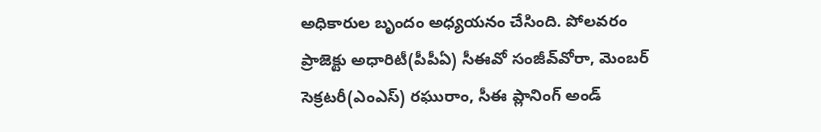అధికారుల బృందం అధ్యయనం చేసింది. పోలవరం ప్రాజెక్టు అధారిటీ(పీపీఏ) సీఈవో సంజీవ్‌వోరా, మెంబర్‌ సెక్రటరీ(ఎంఎస్‌) రఘురాం, సీఈ ప్లానింగ్‌ అండ్‌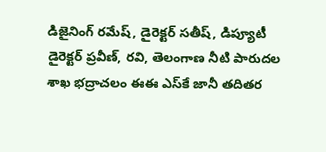డిజైనింగ్‌ రమేష్‌, డైరెక్టర్‌ సతీష్‌, డిప్యూటీ డైరెక్టర్‌ ప్రవీణ్‌, రవి, తెలంగాణ నీటి పారుదల శాఖ భద్రాచలం ఈఈ ఎస్‌కే జానీ తదితర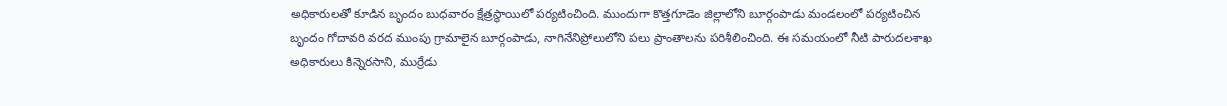అధికారులతో కూడిన బృందం బుధవారం క్షేత్రస్థాయిలో పర్యటించింది. ముందుగా కొత్తగూడెం జిల్లాలోని బూర్గంపాడు మండలంలో పర్యటించిన బృందం గోదావరి వరద ముంపు గ్రామాలైన బూర్గంపాడు, నాగినేనిప్రోలులోని పలు ప్రాంతాలను పరిశీలించింది. ఈ సమయంలో నీటి పారుదలశాఖ అధికారులు కిన్నెరసాని, ముర్రేడు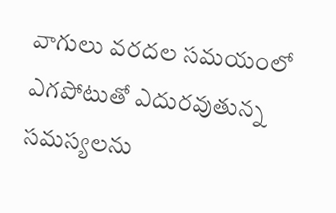వాగులు వరదల సమయంలో ఎగపోటుతో ఎదురవుతున్న సమస్యలను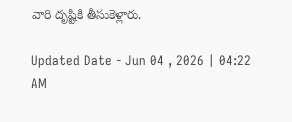వారి దృష్టికి తీసుకెళ్లారు.

Updated Date - Jun 04 , 2026 | 04:22 AM